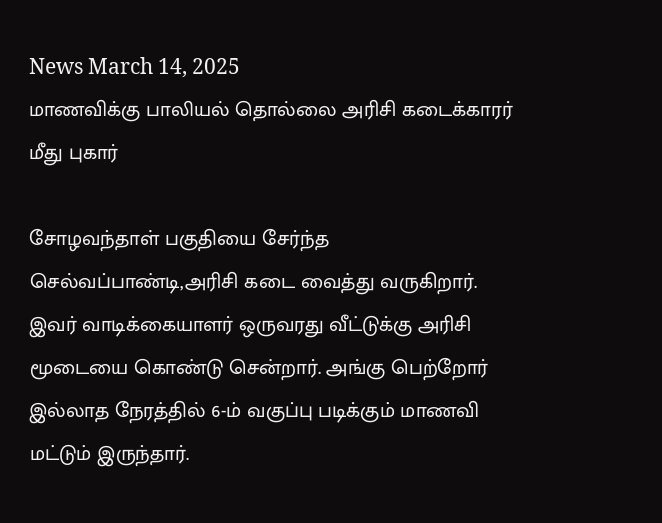News March 14, 2025
மாணவிக்கு பாலியல் தொல்லை அரிசி கடைக்காரர் மீது புகார்

சோழவந்தாள் பகுதியை சேர்ந்த செல்வப்பாண்டி,அரிசி கடை வைத்து வருகிறார். இவர் வாடிக்கையாளர் ஒருவரது வீட்டுக்கு அரிசி மூடையை கொண்டு சென்றார். அங்கு பெற்றோர் இல்லாத நேரத்தில் 6-ம் வகுப்பு படிக்கும் மாணவி மட்டும் இருந்தார்.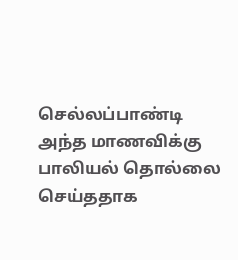செல்லப்பாண்டி அந்த மாணவிக்கு பாலியல் தொல்லை செய்ததாக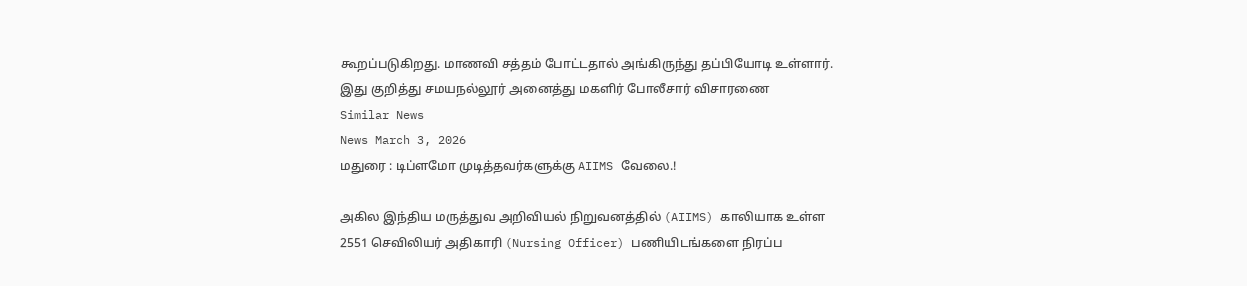கூறப்படுகிறது. மாணவி சத்தம் போட்டதால் அங்கிருந்து தப்பியோடி உள்ளார். இது குறித்து சமயநல்லூர் அனைத்து மகளிர் போலீசார் விசாரணை
Similar News
News March 3, 2026
மதுரை : டிப்ளமோ முடித்தவர்களுக்கு AIIMS வேலை.!

அகில இந்திய மருத்துவ அறிவியல் நிறுவனத்தில் (AIIMS) காலியாக உள்ள 2551 செவிலியர் அதிகாரி (Nursing Officer) பணியிடங்களை நிரப்ப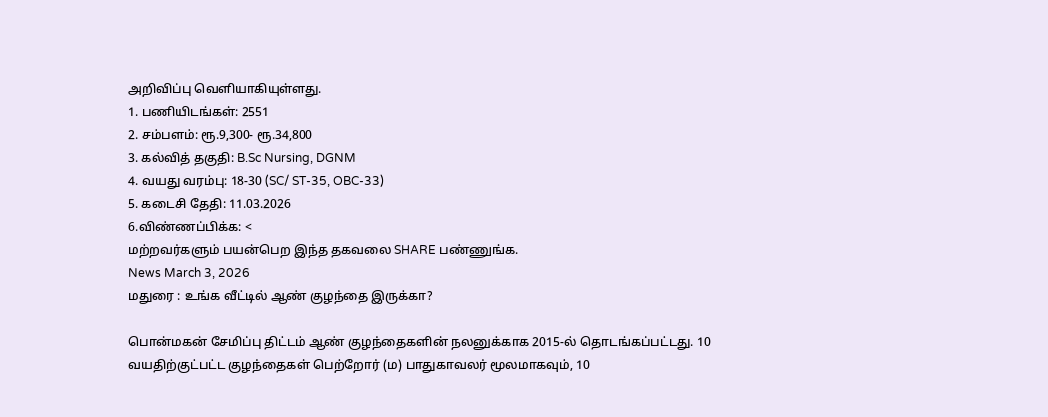அறிவிப்பு வெளியாகியுள்ளது.
1. பணியிடங்கள்: 2551
2. சம்பளம்: ரூ.9,300- ரூ.34,800
3. கல்வித் தகுதி: B.Sc Nursing, DGNM
4. வயது வரம்பு: 18-30 (SC/ ST-35, OBC-33)
5. கடைசி தேதி: 11.03.2026
6.விண்ணப்பிக்க: <
மற்றவர்களும் பயன்பெற இந்த தகவலை SHARE பண்ணுங்க.
News March 3, 2026
மதுரை : உங்க வீட்டில் ஆண் குழந்தை இருக்கா?

பொன்மகன் சேமிப்பு திட்டம் ஆண் குழந்தைகளின் நலனுக்காக 2015-ல் தொடங்கப்பட்டது. 10 வயதிற்குட்பட்ட குழந்தைகள் பெற்றோர் (ம) பாதுகாவலர் மூலமாகவும், 10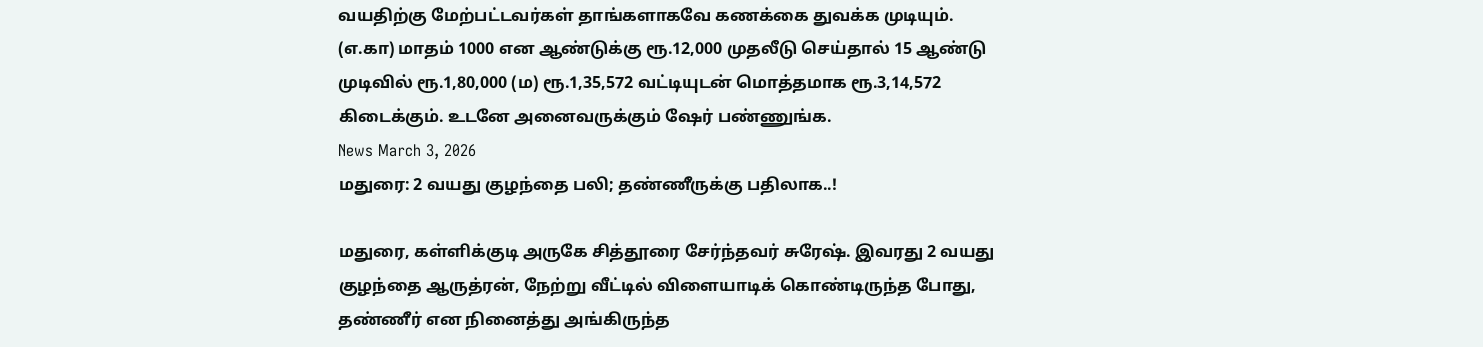வயதிற்கு மேற்பட்டவர்கள் தாங்களாகவே கணக்கை துவக்க முடியும். (எ.கா) மாதம் 1000 என ஆண்டுக்கு ரூ.12,000 முதலீடு செய்தால் 15 ஆண்டு முடிவில் ரூ.1,80,000 (ம) ரூ.1,35,572 வட்டியுடன் மொத்தமாக ரூ.3,14,572 கிடைக்கும். உடனே அனைவருக்கும் ஷேர் பண்ணுங்க.
News March 3, 2026
மதுரை: 2 வயது குழந்தை பலி; தண்ணீருக்கு பதிலாக..!

மதுரை, கள்ளிக்குடி அருகே சித்தூரை சேர்ந்தவர் சுரேஷ். இவரது 2 வயது குழந்தை ஆருத்ரன், நேற்று வீட்டில் விளையாடிக் கொண்டிருந்த போது, தண்ணீர் என நினைத்து அங்கிருந்த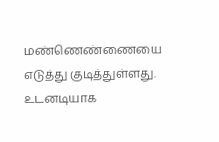மண்ணெண்ணையை எடுத்து குடித்துள்ளது. உடனடியாக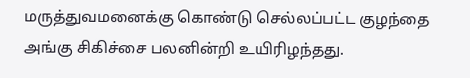மருத்துவமனைக்கு கொண்டு செல்லப்பட்ட குழந்தை அங்கு சிகிச்சை பலனின்றி உயிரிழந்தது.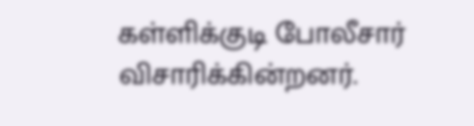கள்ளிக்குடி போலீசார் விசாரிக்கின்றனர்.